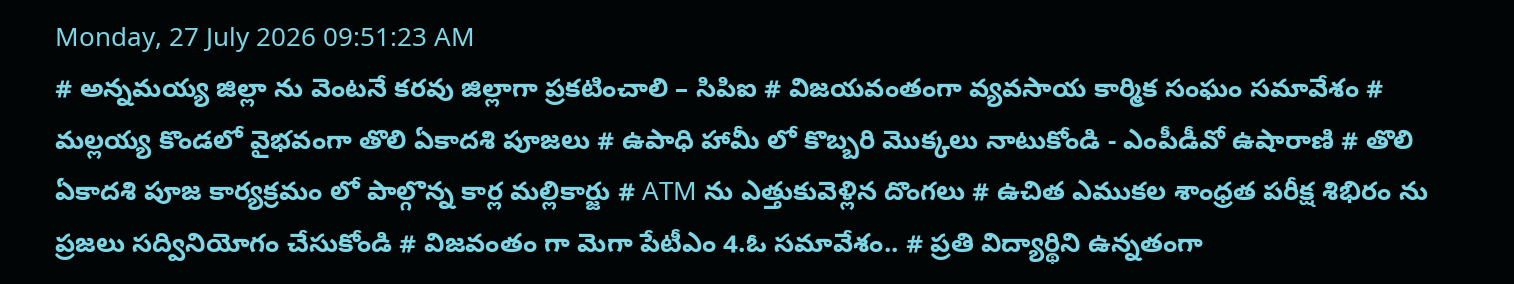Monday, 27 July 2026 09:51:23 AM
# అన్నమయ్య జిల్లా ను వెంటనే కరవు జిల్లాగా ప్రకటించాలి – సిపిఐ # విజయవంతంగా వ్యవసాయ కార్మిక సంఘం సమావేశం # మల్లయ్య కొండలో వైభవంగా తొలి ఏకాదశి పూజలు # ఉపాధి హామీ లో కొబ్బరి మొక్కలు నాటుకోండి - ఎంపీడీవో ఉషారాణి # తొలి ఏకాదశి పూజ కార్యక్రమం లో పాల్గొన్న కార్ల మల్లికార్జు # ATM ను ఎత్తుకువెళ్లిన దొంగలు # ఉచిత ఎముకల శాంధ్రత పరీక్ష శిభిరం ను ప్రజలు సద్వినియోగం చేసుకోండి # విజవంతం గా మెగా పేటీఎం 4.ఓ సమావేశం.. # ప్రతి విద్యార్థిని ఉన్నతంగా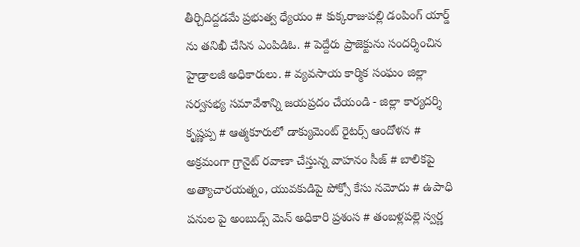తీర్చిదిద్దడమే ప్రభుత్వ ధ్యేయం # కుక్కరాజుపల్లి డంపింగ్ యార్డ్ ను తనిఖీ చేసిన ఎంపిడిఓ. # పెద్దేరు ప్రాజెక్టును సందర్శించిన హైడ్రాలజీ అధికారులు. # వ్యవసాయ కార్మిక సంఘం జిల్లా సర్వసభ్య సమావేశాన్ని జయప్రదం చేయండి - జిల్లా కార్యదర్శి కృష్ణప్ప # ఆత్మకూరులో డాక్యుమెంట్ రైటర్స్ ఆందోళన # అక్రమంగా గ్రానైట్ రవాణా చేస్తున్న వాహనం సీజ్ # బాలికపై అత్యాచారయత్నం, యువకుడిపై పోక్సో కేసు నమోదు # ఉపాధి పనుల పై అంబుడ్స్ మెన్ అధికారి ప్రశంస # తంబళ్లపల్లె స్వర్ణ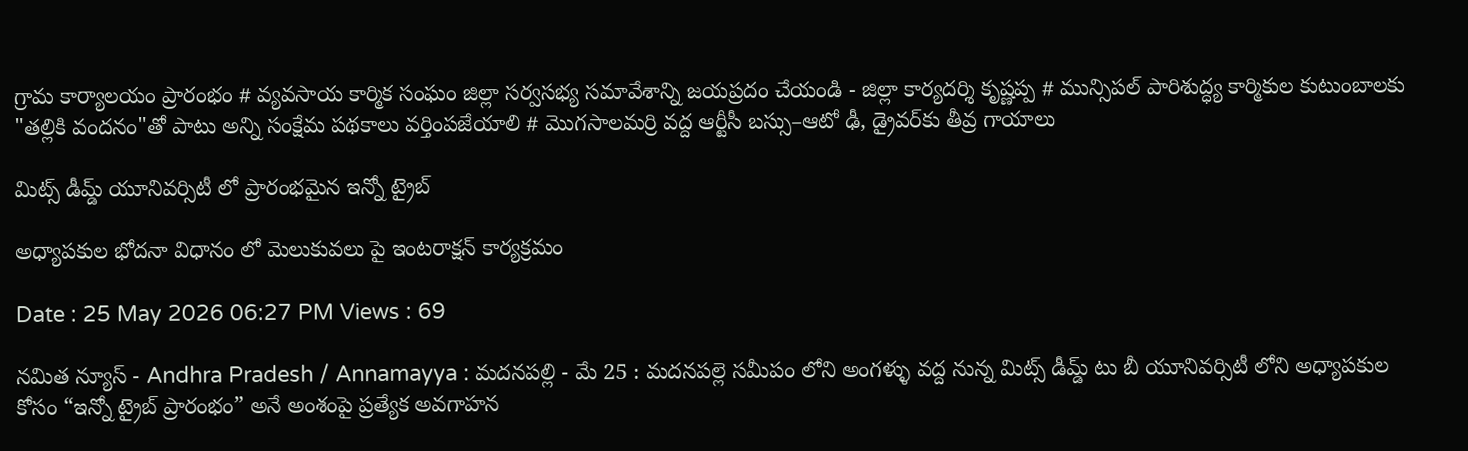గ్రామ కార్యాలయం ప్రారంభం # వ్యవసాయ కార్మిక సంఘం జిల్లా సర్వసభ్య సమావేశాన్ని జయప్రదం చేయండి - జిల్లా కార్యదర్శి కృష్ణప్ప # మున్సిపల్ పారిశుద్ధ్య కార్మికుల కుటుంబాలకు "తల్లికి వందనం"తో పాటు అన్ని సంక్షేమ పథకాలు వర్తింపజేయాలి # మొగసాలమర్రి వద్ద ఆర్టీసీ బస్సు–ఆటో ఢీ, డ్రైవర్‌కు తీవ్ర గాయాలు

మిట్స్ డీమ్డ్ యూనివర్సిటీ లో ప్రారంభమైన ఇన్నో ట్రైబ్

అధ్యాపకుల భోదనా విధానం లో మెలుకువలు పై ఇంటరాక్షన్ కార్యక్రమం

Date : 25 May 2026 06:27 PM Views : 69

నమిత న్యూస్ - Andhra Pradesh / Annamayya : మదనపల్లి - మే 25 : మదనపల్లె సమీపం లోని అంగళ్ళు వద్ద నున్న మిట్స్ డీమ్డ్ టు బీ యూనివర్సిటీ లోని అధ్యాపకుల కోసం “ఇన్నో ట్రైబ్ ప్రారంభం” అనే అంశంపై ప్రత్యేక అవగాహన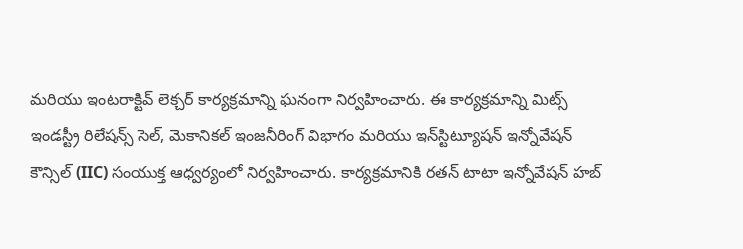మరియు ఇంటరాక్టివ్ లెక్చర్ కార్యక్రమాన్ని ఘనంగా నిర్వహించారు. ఈ కార్యక్రమాన్ని మిట్స్ ఇండస్ట్రీ రిలేషన్స్ సెల్, మెకానికల్ ఇంజనీరింగ్ విభాగం మరియు ఇన్‌స్టిట్యూషన్ ఇన్నోవేషన్ కౌన్సిల్ (IIC) సంయుక్త ఆధ్వర్యంలో నిర్వహించారు. కార్యక్రమానికి రతన్ టాటా ఇన్నోవేషన్ హబ్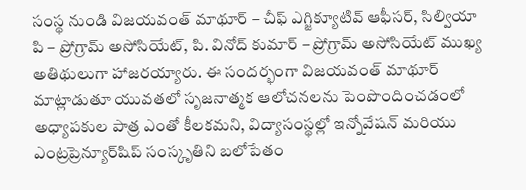సంస్థ నుండి విజయవంత్ మాథూర్ – చీఫ్ ఎగ్జిక్యూటివ్ ఆఫీసర్, సిల్వియా పి – ప్రోగ్రామ్ అసోసియేట్, పి. వినోద్ కుమార్ – ప్రోగ్రామ్ అసోసియేట్ ముఖ్య అతిథులుగా హాజరయ్యారు. ఈ సందర్భంగా విజయవంత్ మాథూర్ మాట్లాడుతూ యువతలో సృజనాత్మక ఆలోచనలను పెంపొందించడంలో అధ్యాపకుల పాత్ర ఎంతో కీలకమని, విద్యాసంస్థల్లో ఇన్నోవేషన్ మరియు ఎంట్రప్రెన్యూర్‌షిప్ సంస్కృతిని బలోపేతం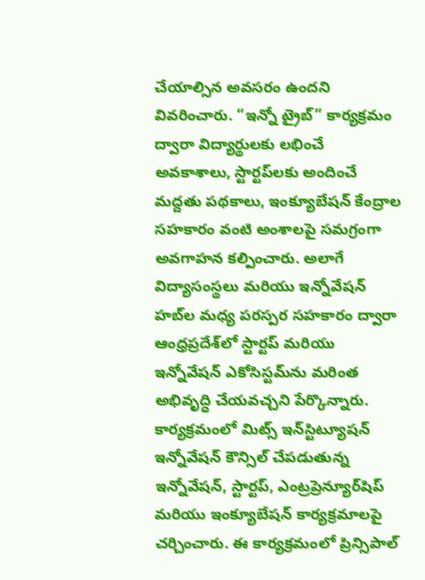చేయాల్సిన అవసరం ఉందని వివరించారు. “ఇన్నో ట్రైబ్” కార్యక్రమం ద్వారా విద్యార్థులకు లభించే అవకాశాలు, స్టార్టప్‌లకు అందించే మద్దతు పథకాలు, ఇంక్యూబేషన్ కేంద్రాల సహకారం వంటి అంశాలపై సమగ్రంగా అవగాహన కల్పించారు. అలాగే విద్యాసంస్థలు మరియు ఇన్నోవేషన్ హబ్‌ల మధ్య పరస్పర సహకారం ద్వారా ఆంధ్రప్రదేశ్‌లో స్టార్టప్ మరియు ఇన్నోవేషన్ ఎకోసిస్టమ్‌ను మరింత అభివృద్ధి చేయవచ్చని పేర్కొన్నారు. కార్యక్రమంలో మిట్స్ ఇన్‌స్టిట్యూషన్ ఇన్నోవేషన్ కౌన్సిల్ చేపడుతున్న ఇన్నోవేషన్, స్టార్టప్, ఎంట్రప్రెన్యూర్‌షిప్ మరియు ఇంక్యూబేషన్ కార్యక్రమాలపై చర్చించారు. ఈ కార్యక్రమంలో ప్రిన్సిపాల్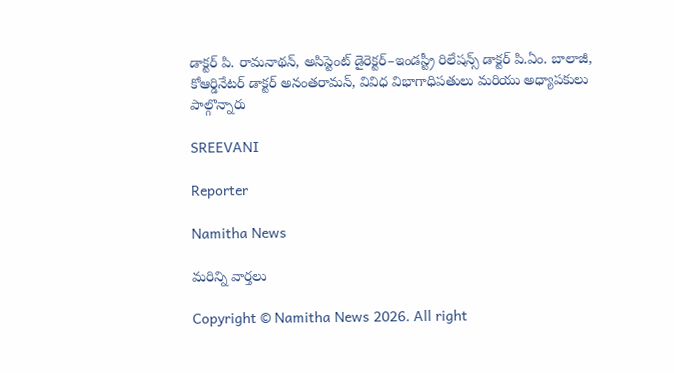డాక్టర్ పి. రామనాథన్, అసిస్టెంట్ డైరెక్టర్–ఇండస్ట్రీ రిలేషన్స్ డాక్టర్ పి.ఏం. బాలాజీ, కోఆర్డినేటర్ డాక్టర్ అనంతరామన్, వివిధ విభాగాధిపతులు మరియు అధ్యాపకులు పాల్గొన్నారు

SREEVANI

Reporter

Namitha News

మరిన్ని వార్తలు

Copyright © Namitha News 2026. All right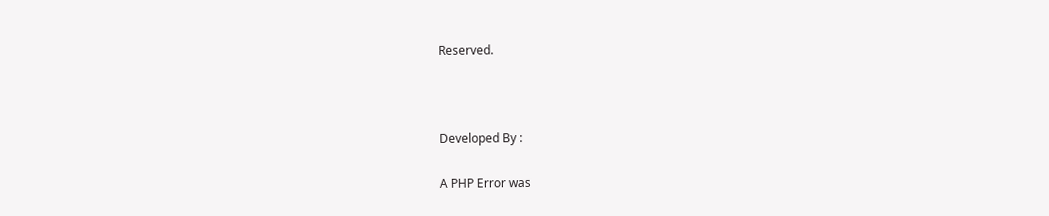Reserved.



Developed By :

A PHP Error was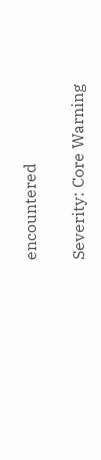encountered

Severity: Core Warning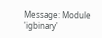Message: Module 'igbinary'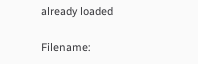already loaded

Filename: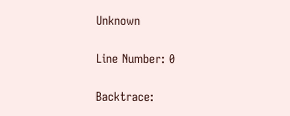Unknown

Line Number: 0

Backtrace: